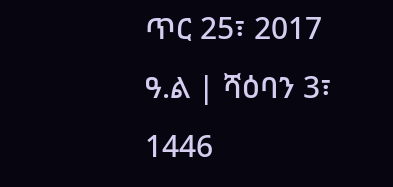ጥር 25፣ 2017 ዓ.ል | ሻዕባን 3፣ 1446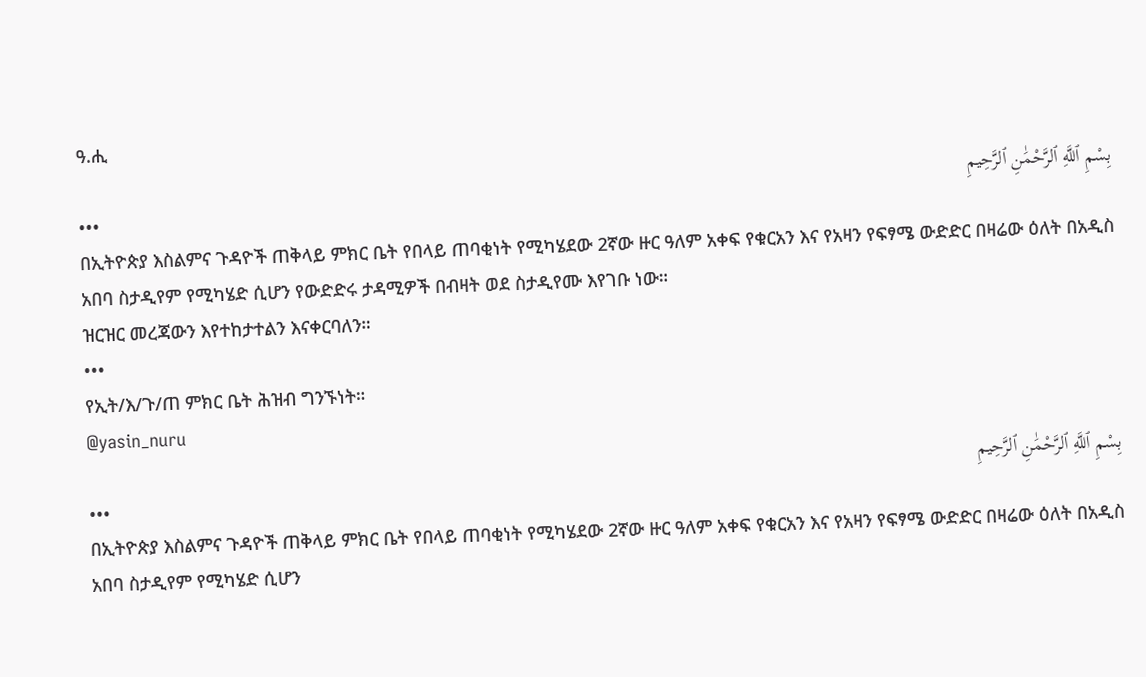ዓ.ሒ
بِسْمِ ٱللَّهِ ٱلرَّحْمَٰنِ ٱلرَّحِيمِ
•••
በኢትዮጵያ እስልምና ጉዳዮች ጠቅላይ ምክር ቤት የበላይ ጠባቂነት የሚካሄደው 2ኛው ዙር ዓለም አቀፍ የቁርአን እና የአዛን የፍፃሜ ውድድር በዛሬው ዕለት በአዲስ አበባ ስታዲየም የሚካሄድ ሲሆን የውድድሩ ታዳሚዎች በብዛት ወደ ስታዲየሙ እየገቡ ነው።
ዝርዝር መረጃውን እየተከታተልን እናቀርባለን።
•••
የኢት/እ/ጉ/ጠ ምክር ቤት ሕዝብ ግንኙነት።
@yasin_nuru
بِسْمِ ٱللَّهِ ٱلرَّحْمَٰنِ ٱلرَّحِيمِ
•••
በኢትዮጵያ እስልምና ጉዳዮች ጠቅላይ ምክር ቤት የበላይ ጠባቂነት የሚካሄደው 2ኛው ዙር ዓለም አቀፍ የቁርአን እና የአዛን የፍፃሜ ውድድር በዛሬው ዕለት በአዲስ አበባ ስታዲየም የሚካሄድ ሲሆን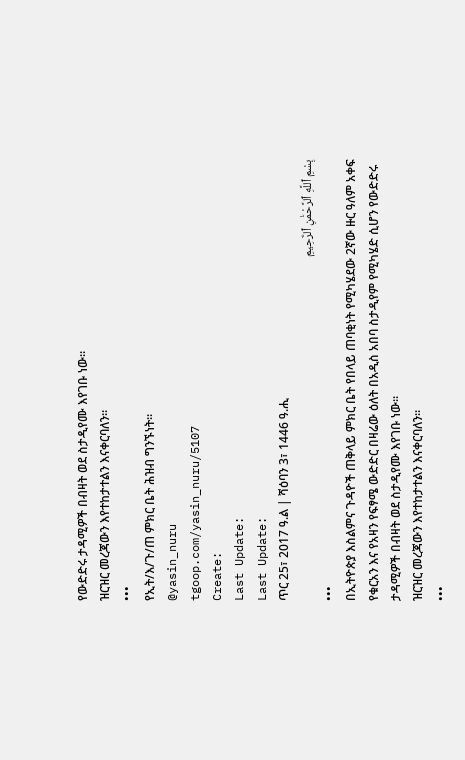የውድድሩ ታዳሚዎች በብዛት ወደ ስታዲየሙ እየገቡ ነው።
ዝርዝር መረጃውን እየተከታተልን እናቀርባለን።
•••
የኢት/እ/ጉ/ጠ ምክር ቤት ሕዝብ ግንኙነት።
@yasin_nuru
tgoop.com/yasin_nuru/5107
Create:
Last Update:
Last Update:
ጥር 25፣ 2017 ዓ.ል | ሻዕባን 3፣ 1446 ዓ.ሒ
بِسْمِ ٱللَّهِ ٱلرَّحْمَٰنِ ٱلرَّحِيمِ
•••
በኢትዮጵያ እስልምና ጉዳዮች ጠቅላይ ምክር ቤት የበላይ ጠባቂነት የሚካሄደው 2ኛው ዙር ዓለም አቀፍ የቁርአን እና የአዛን የፍፃሜ ውድድር በዛሬው ዕለት በአዲስ አበባ ስታዲየም የሚካሄድ ሲሆን የውድድሩ ታዳሚዎች በብዛት ወደ ስታዲየሙ እየገቡ ነው።
ዝርዝር መረጃውን እየተከታተልን እናቀርባለን።
•••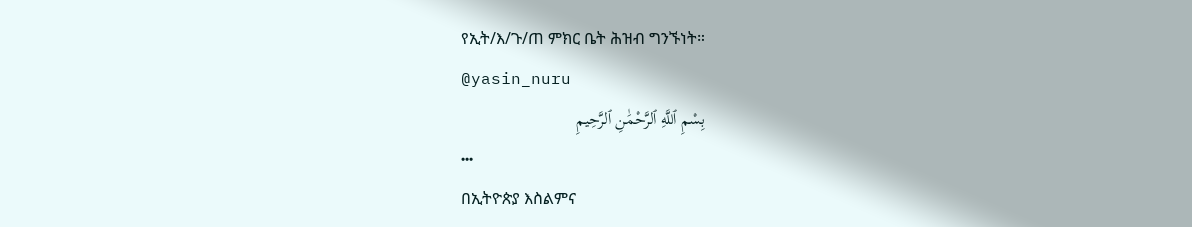የኢት/እ/ጉ/ጠ ምክር ቤት ሕዝብ ግንኙነት።
@yasin_nuru
بِسْمِ ٱللَّهِ ٱلرَّحْمَٰنِ ٱلرَّحِيمِ
•••
በኢትዮጵያ እስልምና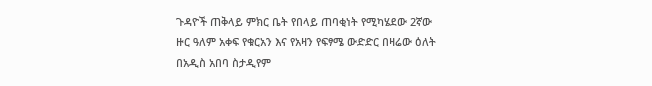ጉዳዮች ጠቅላይ ምክር ቤት የበላይ ጠባቂነት የሚካሄደው 2ኛው ዙር ዓለም አቀፍ የቁርአን እና የአዛን የፍፃሜ ውድድር በዛሬው ዕለት በአዲስ አበባ ስታዲየም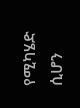የሚካሄድ ሲሆን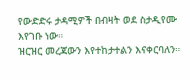የውድድሩ ታዳሚዎች በብዛት ወደ ስታዲየሙ እየገቡ ነው።
ዝርዝር መረጃውን እየተከታተልን እናቀርባለን።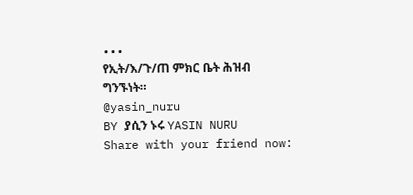•••
የኢት/እ/ጉ/ጠ ምክር ቤት ሕዝብ ግንኙነት።
@yasin_nuru
BY ያሲን ኑሩ YASIN NURU
Share with your friend now: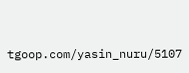tgoop.com/yasin_nuru/5107